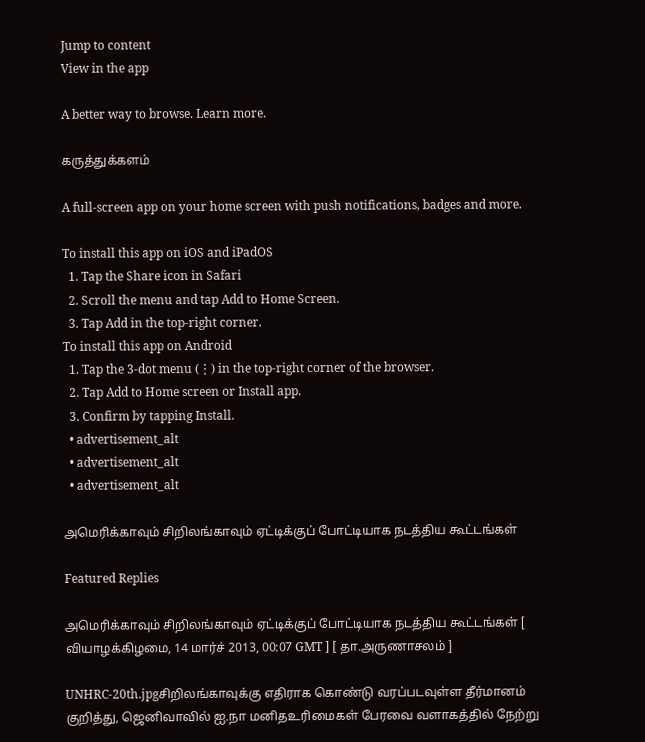Jump to content
View in the app

A better way to browse. Learn more.

கருத்துக்களம்

A full-screen app on your home screen with push notifications, badges and more.

To install this app on iOS and iPadOS
  1. Tap the Share icon in Safari
  2. Scroll the menu and tap Add to Home Screen.
  3. Tap Add in the top-right corner.
To install this app on Android
  1. Tap the 3-dot menu (⋮) in the top-right corner of the browser.
  2. Tap Add to Home screen or Install app.
  3. Confirm by tapping Install.
  • advertisement_alt
  • advertisement_alt
  • advertisement_alt

அமெரிக்காவும் சிறிலங்காவும் ஏட்டிக்குப் போட்டியாக நடத்திய கூட்டங்கள்

Featured Replies

அமெரிக்காவும் சிறிலங்காவும் ஏட்டிக்குப் போட்டியாக நடத்திய கூட்டங்கள் [ வியாழக்கிழமை, 14 மார்ச் 2013, 00:07 GMT ] [ தா.அருணாசலம் ]

UNHRC-20th.jpgசிறிலங்காவுக்கு எதிராக கொண்டு வரப்படவுள்ள தீர்மானம் குறித்து, ஜெனிவாவில் ஐ.நா மனிதஉரிமைகள் பேரவை வளாகத்தில் நேற்று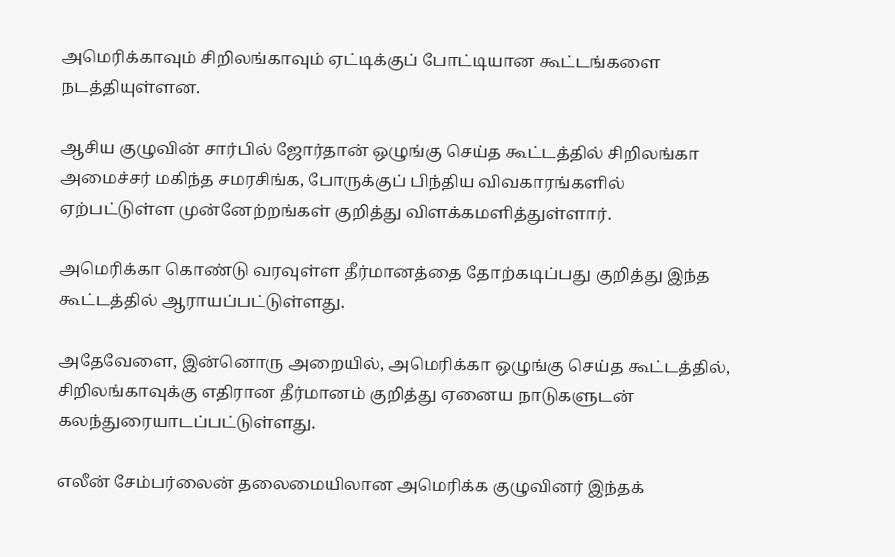அமெரிக்காவும் சிறிலங்காவும் ஏட்டிக்குப் போட்டியான கூட்டங்களை நடத்தியுள்ளன.

ஆசிய குழுவின் சார்பில் ஜோர்தான் ஒழுங்கு செய்த கூட்டத்தில் சிறிலங்கா அமைச்சர் மகிந்த சமரசிங்க, போருக்குப் பிந்திய விவகாரங்களில் ஏற்பட்டுள்ள முன்னேற்றங்கள் குறித்து விளக்கமளித்துள்ளார்.

அமெரிக்கா கொண்டு வரவுள்ள தீர்மானத்தை தோற்கடிப்பது குறித்து இந்த கூட்டத்தில் ஆராயப்பட்டுள்ளது.

அதேவேளை, இன்னொரு அறையில், அமெரிக்கா ஒழுங்கு செய்த கூட்டத்தில், சிறிலங்காவுக்கு எதிரான தீர்மானம் குறித்து ஏனைய நாடுகளுடன் கலந்துரையாடப்பட்டுள்ளது.

எலீன் சேம்பர்லைன் தலைமையிலான அமெரிக்க குழுவினர் இந்தக்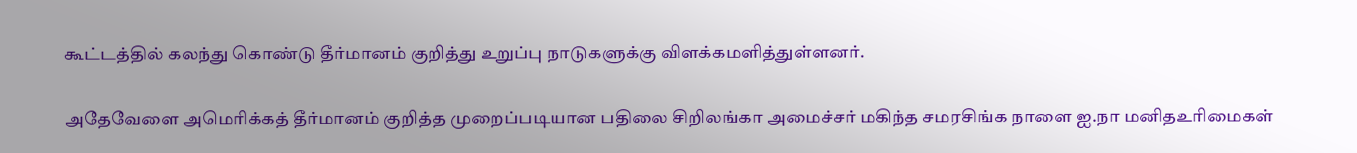கூட்டத்தில் கலந்து கொண்டு தீர்மானம் குறித்து உறுப்பு நாடுகளுக்கு விளக்கமளித்துள்ளனர்.

அதேவேளை அமெரிக்கத் தீர்மானம் குறித்த முறைப்படியான பதிலை சிறிலங்கா அமைச்சர் மகிந்த சமரசிங்க நாளை ஐ.நா மனிதஉரிமைகள்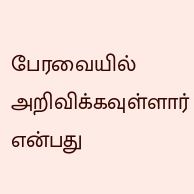பேரவையில் அறிவிக்கவுள்ளார் என்பது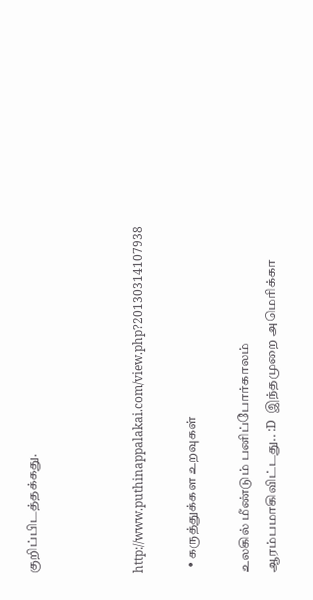குறிப்பிடத்தக்கது.



http://www.puthinappalakai.com/view.php?20130314107938

  • கருத்துக்கள உறவுகள்

உலகில் மீண்டும் பனிப்போர்காலம் ஆரம்பமாகிவிட்டது.. :D  இந்தமுறை அமெரிக்கா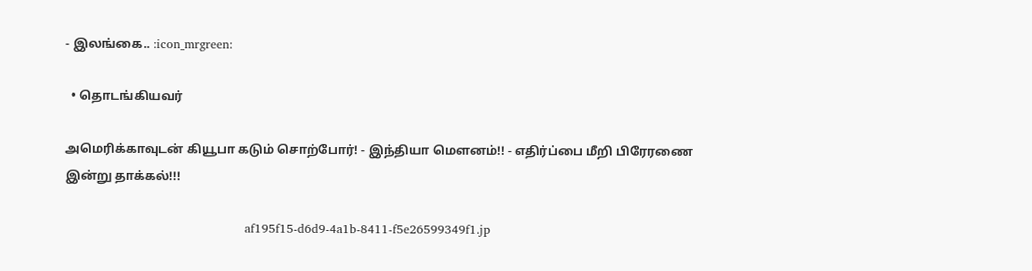- இலங்கை.. :icon_mrgreen:

  • தொடங்கியவர்

அமெரிக்காவுடன் கியூபா கடும் சொற்போர்! - இந்தியா மௌனம்!! - எதிர்ப்பை மீறி பிரேரணை இன்று தாக்கல்!!!

                                             af195f15-d6d9-4a1b-8411-f5e26599349f1.jp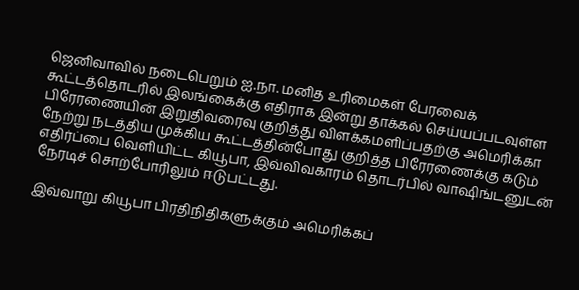ஜெனிவாவில் நடைபெறும் ஐ.நா. மனித உரிமைகள் பேரவைக் கூட்டத்தொடரில் இலங்கைக்கு எதிராக இன்று தாக்கல் செய்யப்படவுள்ள பிரேரணையின் இறுதிவரைவு குறித்து விளக்கமளிப்பதற்கு அமெரிக்கா நேற்று நடத்திய முக்கிய கூட்டத்தின்போது குறித்த பிரேரணைக்கு கடும் எதிர்ப்பை வெளியிட்ட கியூபா, இவ்விவகாரம் தொடர்பில் வாஷிங்டனுடன் நேரடிச் சொற்போரிலும் ஈடுபட்டது.

இவ்வாறு கியூபா பிரதிநிதிகளுக்கும் அமெரிக்கப்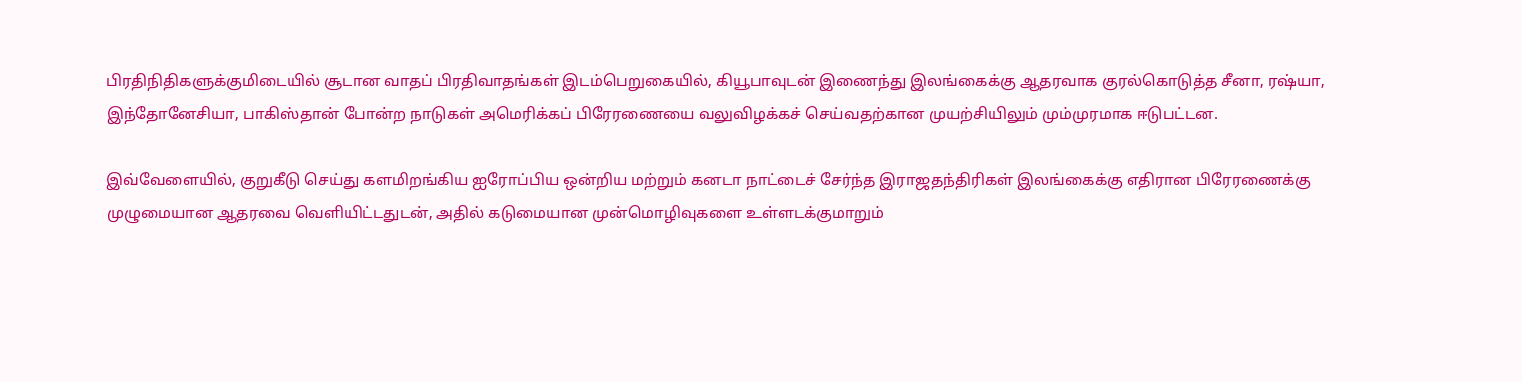பிரதிநிதிகளுக்குமிடையில் சூடான வாதப் பிரதிவாதங்கள் இடம்பெறுகையில், கியூபாவுடன் இணைந்து இலங்கைக்கு ஆதரவாக குரல்கொடுத்த சீனா, ரஷ்யா, இந்தோனேசியா, பாகிஸ்தான் போன்ற நாடுகள் அமெரிக்கப் பிரேரணையை வலுவிழக்கச் செய்வதற்கான முயற்சியிலும் மும்முரமாக ஈடுபட்டன.

இவ்வேளையில், குறுகீடு செய்து களமிறங்கிய ஐரோப்பிய ஒன்றிய மற்றும் கனடா நாட்டைச் சேர்ந்த இராஜதந்திரிகள் இலங்கைக்கு எதிரான பிரேரணைக்கு முழுமையான ஆதரவை வெளியிட்டதுடன், அதில் கடுமையான முன்மொழிவுகளை உள்ளடக்குமாறும்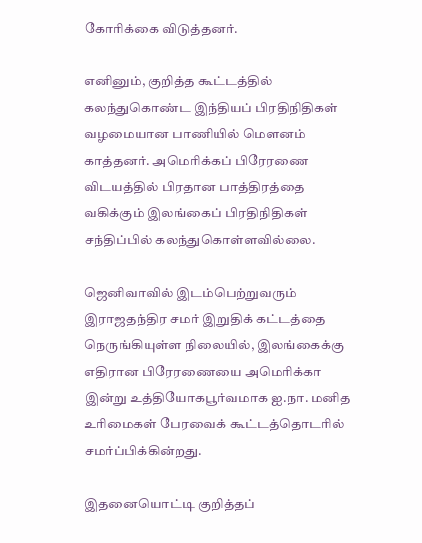கோரிக்கை விடுத்தனர்.

எனினும், குறித்த கூட்டத்தில் கலந்துகொண்ட இந்தியப் பிரதிநிதிகள் வழமையான பாணியில் மௌனம் காத்தனர். அமெரிக்கப் பிரேரணை விடயத்தில் பிரதான பாத்திரத்தை வகிக்கும் இலங்கைப் பிரதிநிதிகள் சந்திப்பில் கலந்துகொள்ளவில்லை.

ஜெனிவாவில் இடம்பெற்றுவரும் இராஜதந்திர சமர் இறுதிக் கட்டத்தை நெருங்கியுள்ள நிலையில், இலங்கைக்கு எதிரான பிரேரணையை அமெரிக்கா இன்று உத்தியோகபூர்வமாக ஐ.நா. மனித உரிமைகள் பேரவைக் கூட்டத்தொடரில் சமர்ப்பிக்கின்றது.

இதனையொட்டி குறித்தப்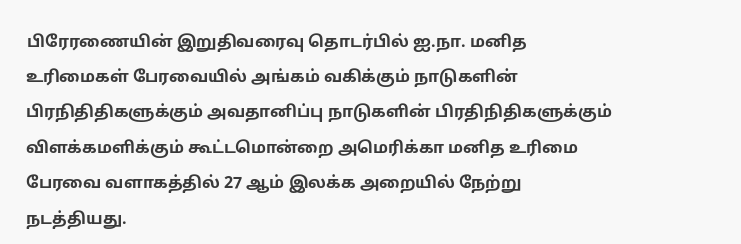பிரேரணையின் இறுதிவரைவு தொடர்பில் ஐ.நா. மனித உரிமைகள் பேரவையில் அங்கம் வகிக்கும் நாடுகளின் பிரநிதிதிகளுக்கும் அவதானிப்பு நாடுகளின் பிரதிநிதிகளுக்கும் விளக்கமளிக்கும் கூட்டமொன்றை அமெரிக்கா மனித உரிமை பேரவை வளாகத்தில் 27 ஆம் இலக்க அறையில் நேற்று நடத்தியது.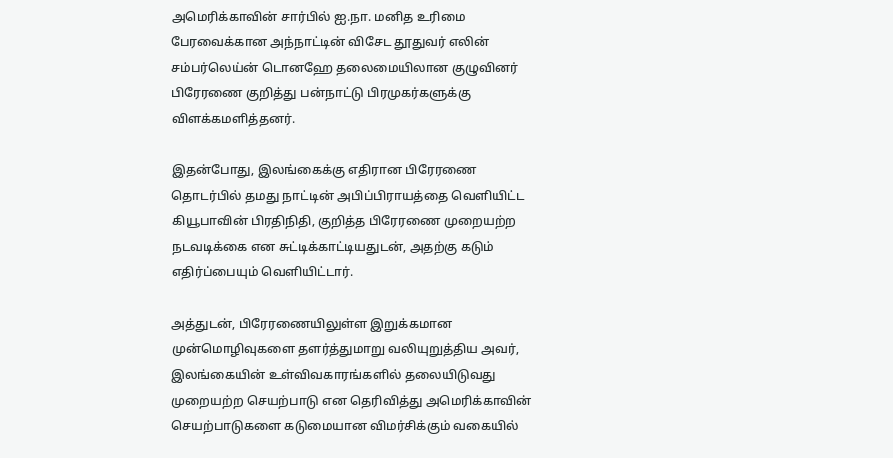அமெரிக்காவின் சார்பில் ஐ.நா. மனித உரிமை பேரவைக்கான அந்நாட்டின் விசேட தூதுவர் எலின் சம்பர்லெய்ன் டொனஹே தலைமையிலான குழுவினர் பிரேரணை குறித்து பன்நாட்டு பிரமுகர்களுக்கு விளக்கமளித்தனர்.

இதன்போது, இலங்கைக்கு எதிரான பிரேரணை தொடர்பில் தமது நாட்டின் அபிப்பிராயத்தை வெளியிட்ட கியூபாவின் பிரதிநிதி, குறித்த பிரேரணை முறையற்ற நடவடிக்கை என சுட்டிக்காட்டியதுடன், அதற்கு கடும் எதிர்ப்பையும் வெளியிட்டார்.

அத்துடன், பிரேரணையிலுள்ள இறுக்கமான முன்மொழிவுகளை தளர்த்துமாறு வலியுறுத்திய அவர், இலங்கையின் உள்விவகாரங்களில் தலையிடுவது முறையற்ற செயற்பாடு என தெரிவித்து அமெரிக்காவின் செயற்பாடுகளை கடுமையான விமர்சிக்கும் வகையில்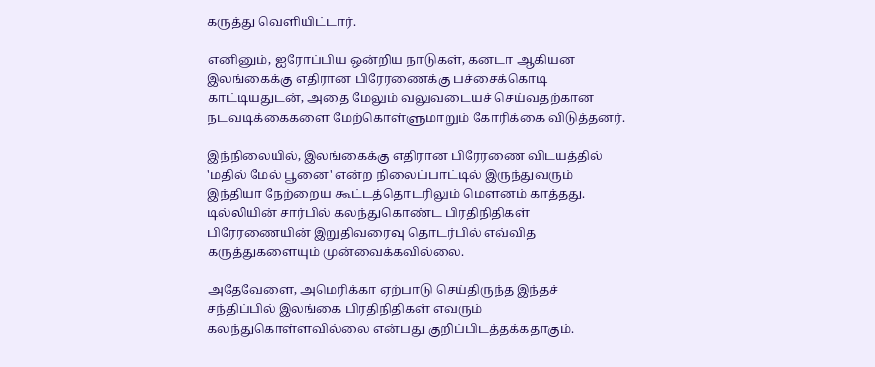கருத்து வெளியிட்டார்.

எனினும், ஐரோப்பிய ஒன்றிய நாடுகள், கனடா ஆகியன இலங்கைக்கு எதிரான பிரேரணைக்கு பச்சைக்கொடி காட்டியதுடன், அதை மேலும் வலுவடையச் செய்வதற்கான நடவடிக்கைகளை மேற்கொள்ளுமாறும் கோரிக்கை விடுத்தனர்.

இந்நிலையில், இலங்கைக்கு எதிரான பிரேரணை விடயத்தில் 'மதில் மேல் பூனை' என்ற நிலைப்பாட்டில் இருந்துவரும் இந்தியா நேற்றைய கூட்டத்தொடரிலும் மௌனம் காத்தது. டில்லியின் சார்பில் கலந்துகொண்ட பிரதிநிதிகள் பிரேரணையின் இறுதிவரைவு தொடர்பில் எவ்வித கருத்துகளையும் முன்வைக்கவில்லை.

அதேவேளை, அமெரிக்கா ஏற்பாடு செய்திருந்த இந்தச் சந்திப்பில் இலங்கை பிரதிநிதிகள் எவரும் கலந்துகொள்ளவில்லை என்பது குறிப்பிடத்தக்கதாகும்.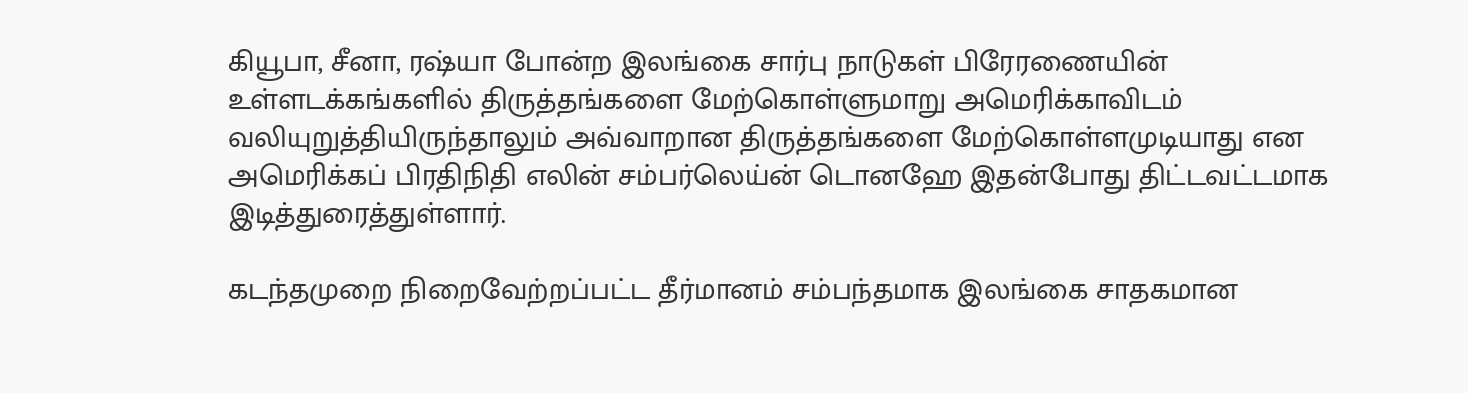கியூபா, சீனா, ரஷ்யா போன்ற இலங்கை சார்பு நாடுகள் பிரேரணையின் உள்ளடக்கங்களில் திருத்தங்களை மேற்கொள்ளுமாறு அமெரிக்காவிடம் வலியுறுத்தியிருந்தாலும் அவ்வாறான திருத்தங்களை மேற்கொள்ளமுடியாது என அமெரிக்கப் பிரதிநிதி எலின் சம்பர்லெய்ன் டொனஹே இதன்போது திட்டவட்டமாக இடித்துரைத்துள்ளார்.

கடந்தமுறை நிறைவேற்றப்பட்ட தீர்மானம் சம்பந்தமாக இலங்கை சாதகமான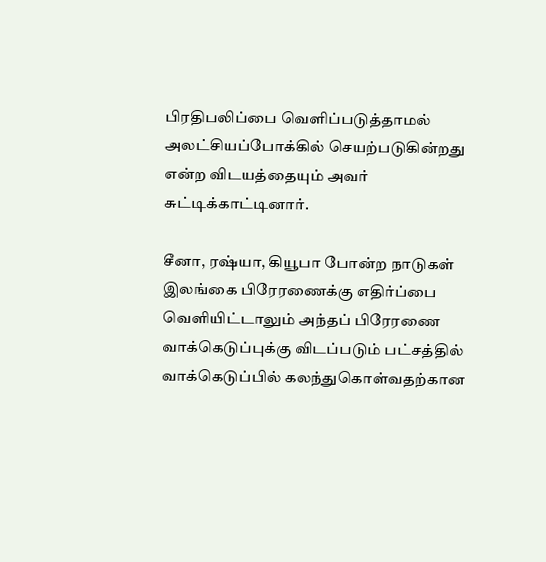பிரதிபலிப்பை வெளிப்படுத்தாமல் அலட்சியப்போக்கில் செயற்படுகின்றது என்ற விடயத்தையும் அவர் சுட்டிக்காட்டினார்.

சீனா, ரஷ்யா, கியூபா போன்ற நாடுகள் இலங்கை பிரேரணைக்கு எதிர்ப்பை வெளியிட்டாலும் அந்தப் பிரேரணை வாக்கெடுப்புக்கு விடப்படும் பட்சத்தில் வாக்கெடுப்பில் கலந்துகொள்வதற்கான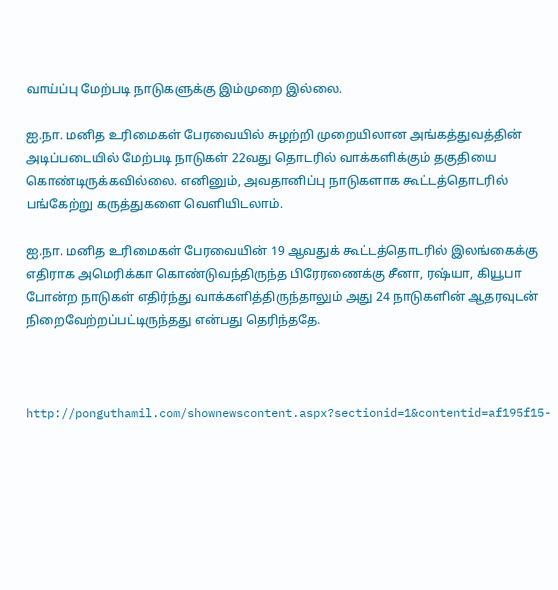வாய்ப்பு மேற்படி நாடுகளுக்கு இம்முறை இல்லை.

ஐ.நா. மனித உரிமைகள் பேரவையில் சுழற்றி முறையிலான அங்கத்துவத்தின் அடிப்படையில் மேற்படி நாடுகள் 22வது தொடரில் வாக்களிக்கும் தகுதியை கொண்டிருக்கவில்லை. எனினும், அவதானிப்பு நாடுகளாக கூட்டத்தொடரில் பங்கேற்று கருத்துகளை வெளியிடலாம்.

ஐ.நா. மனித உரிமைகள் பேரவையின் 19 ஆவதுக் கூட்டத்தொடரில் இலங்கைக்கு எதிராக அமெரிக்கா கொண்டுவந்திருந்த பிரேரணைக்கு சீனா, ரஷ்யா, கியூபா போன்ற நாடுகள் எதிர்ந்து வாக்களித்திருந்தாலும் அது 24 நாடுகளின் ஆதரவுடன் நிறைவேற்றப்பட்டிருந்தது என்பது தெரிந்ததே.



http://ponguthamil.com/shownewscontent.aspx?sectionid=1&contentid=af195f15-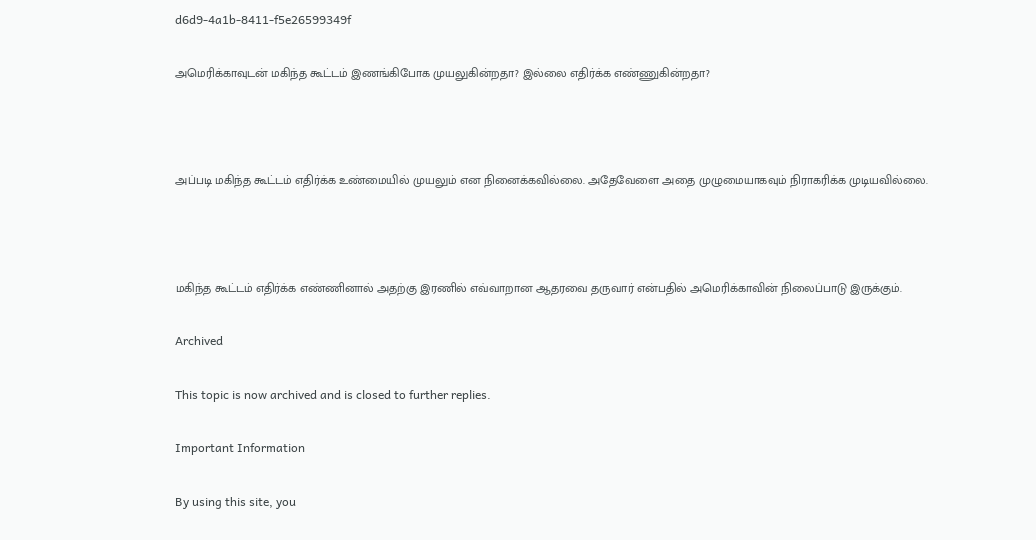d6d9-4a1b-8411-f5e26599349f

அமெரிக்காவுடன் மகிந்த கூட்டம் இணங்கிபோக முயலுகின்றதா? இல்லை எதிர்க்க எண்ணுகின்றதா?



அப்படி மகிந்த கூட்டம் எதிர்க்க உண்மையில் முயலும் என நினைக்கவில்லை. அதேவேளை அதை முழுமையாகவும் நிராகரிக்க முடியவில்லை.



மகிந்த கூட்டம் எதிர்க்க எண்ணினால் அதற்கு இரணில் எவ்வாறான ஆதரவை தருவார் என்பதில் அமெரிக்காவின் நிலைப்பாடு இருக்கும்.

Archived

This topic is now archived and is closed to further replies.

Important Information

By using this site, you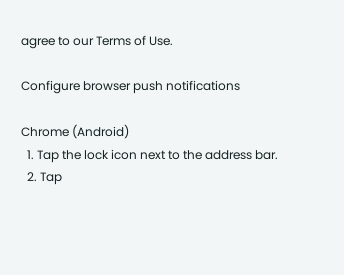agree to our Terms of Use.

Configure browser push notifications

Chrome (Android)
  1. Tap the lock icon next to the address bar.
  2. Tap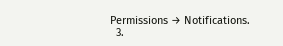Permissions → Notifications.
  3.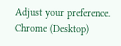Adjust your preference.
Chrome (Desktop)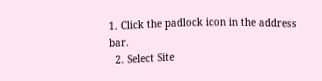1. Click the padlock icon in the address bar.
  2. Select Site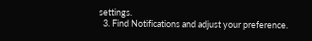settings.
  3. Find Notifications and adjust your preference.